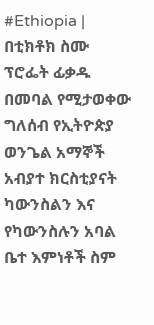#Ethiopia | በቲክቶክ ስሙ ፕሮፌት ፊቃዱ በመባል የሚታወቀው ግለሰብ የኢትዮጵያ ወንጌል አማኞች አብያተ ክርስቲያናት ካውንስልን እና የካውንስሉን አባል ቤተ እምነቶች ስም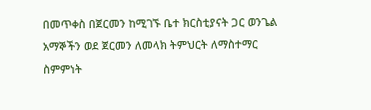በመጥቀስ በጀርመን ከሚገኙ ቤተ ክርስቲያናት ጋር ወንጌል አማኞችን ወደ ጀርመን ለመላክ ትምህርት ለማስተማር ስምምነት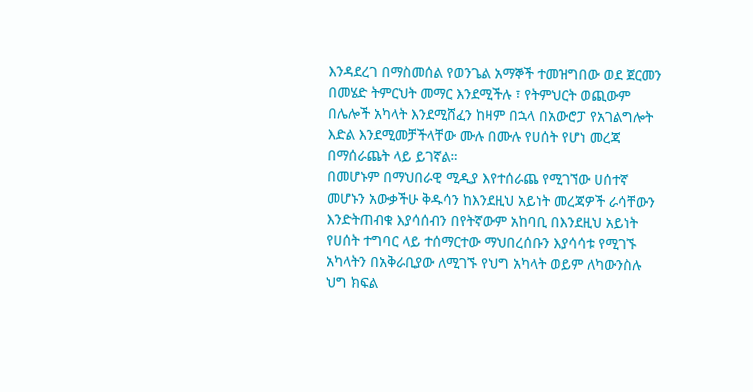እንዳደረገ በማስመሰል የወንጌል አማኞች ተመዝግበው ወደ ጀርመን በመሄድ ትምርህት መማር እንደሚችሉ ፣ የትምህርት ወጪውም በሌሎች አካላት እንደሚሸፈን ከዛም በኋላ በአውሮፓ የአገልግሎት እድል እንደሚመቻችላቸው ሙሉ በሙሉ የሀሰት የሆነ መረጃ በማሰራጨት ላይ ይገኛል።
በመሆኑም በማህበራዊ ሚዲያ እየተሰራጨ የሚገኘው ሀሰተኛ መሆኑን አውቃችሁ ቅዱሳን ከእንደዚህ አይነት መረጃዎች ራሳቸውን እንድትጠብቁ እያሳሰብን በየትኛውም አከባቢ በእንደዚህ አይነት የሀሰት ተግባር ላይ ተሰማርተው ማህበረሰቡን እያሳሳቱ የሚገኙ አካላትን በአቅራቢያው ለሚገኙ የህግ አካላት ወይም ለካውንስሉ ህግ ክፍል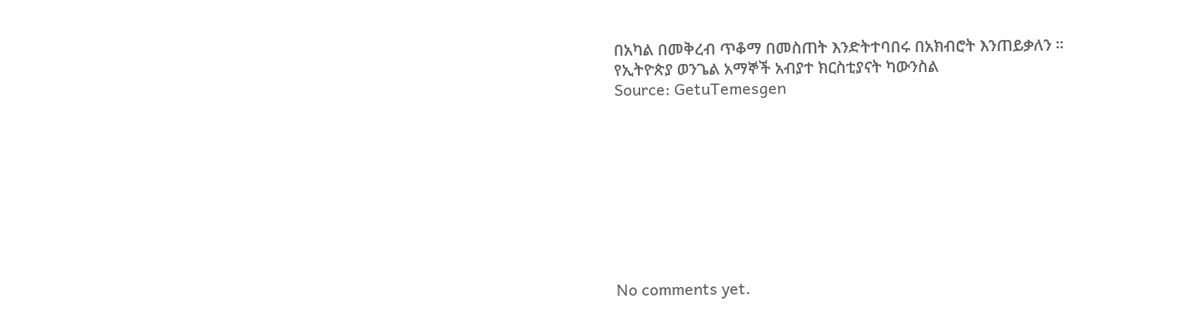በአካል በመቅረብ ጥቆማ በመስጠት እንድትተባበሩ በአክብሮት እንጠይቃለን ።
የኢትዮጵያ ወንጌል አማኞች አብያተ ክርስቲያናት ካውንስል
Source: GetuTemesgen









No comments yet.